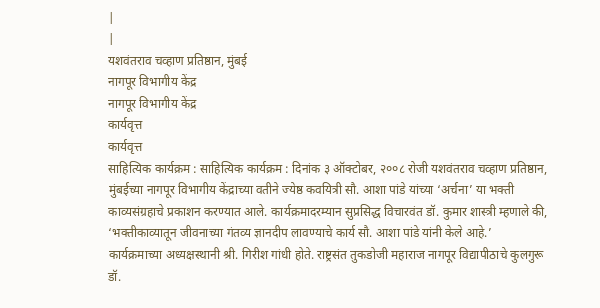|
|
यशवंतराव चव्हाण प्रतिष्ठान, मुंबई
नागपूर विभागीय केंद्र
नागपूर विभागीय केंद्र
कार्यवृत्त
कार्यवृत्त
साहित्यिक कार्यक्रम : साहित्यिक कार्यक्रम : दिनांक ३ ऑक्टोबर, २००८ रोजी यशवंतराव चव्हाण प्रतिष्ठान, मुंबईच्या नागपूर विभागीय केंद्राच्या वतीने ज्येष्ठ कवयित्री सौ. आशा पांडे यांच्या ‘अर्चना’ या भक्ती काव्यसंग्रहाचे प्रकाशन करण्यात आले. कार्यक्रमादरम्यान सुप्रसिद्ध विचारवंत डॉ. कुमार शास्त्री म्हणाले की, ‘भक्तीकाव्यातून जीवनाच्या गंतव्य ज्ञानदीप लावण्याचे कार्य सौ. आशा पांडे यांनी केले आहे.’ कार्यक्रमाच्या अध्यक्षस्थानी श्री. गिरीश गांधी होते. राष्ट्रसंत तुकडोजी महाराज नागपूर विद्यापीठाचे कुलगुरू डॉ.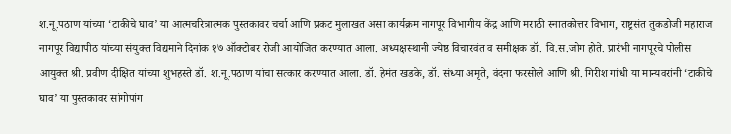श.नू.पठाण यांच्या ‘टाकीचे घाव’ या आत्मचरित्रात्मक पुस्तकावर चर्चा आणि प्रकट मुलाखत असा कार्यक्रम नागपूर विभागीय केंद्र आणि मराठी स्नातकोत्तर विभाग, राष्ट्रसंत तुकडोजी महाराज नागपूर विद्यापीठ यांच्या संयुक्त विद्यमाने दिनांक १७ ऑक्टोबर रोजी आयोजित करण्यात आला. अध्यक्षस्थानी ज्येष्ठ विचारवंत व समीक्षक डॉ. वि.स.जोग होते. प्रारंभी नागपूरचे पोलीस आयुक्त श्री. प्रवीण दीक्षित यांच्या शुभहस्ते डॉ. श.नू.पठाण यांचा सत्कार करण्यात आला. डॉ. हेमंत खडके, डॉ. संध्या अमृते, वंदना फरसोले आणि श्री. गिरीश गांधी या मान्यवरांनी ‘टाकीचे घाव’ या पुस्तकावर सांगोपांग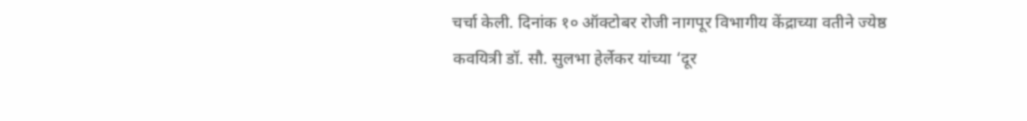चर्चा केली. दिनांक १० ऑक्टोबर रोजी नागपूर विभागीय केंद्राच्या वतीने ज्येष्ठ कवयित्री डॉ. सौ. सुलभा हेर्लेकर यांच्या ‘दूर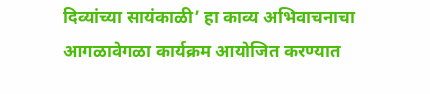दिव्यांच्या सायंकाळी’ हा काव्य अभिवाचनाचा आगळावेगळा कार्यक्रम आयोजित करण्यात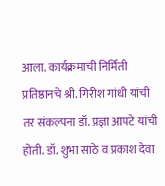आला. कार्यक्रमाची निर्मिती प्रतिष्ठानचे श्री. गिरीश गांधी यांची तर संकल्पना डॉ. प्रज्ञा आपटे यांची होती. डॉ. शुभा साठे व प्रकाश देवा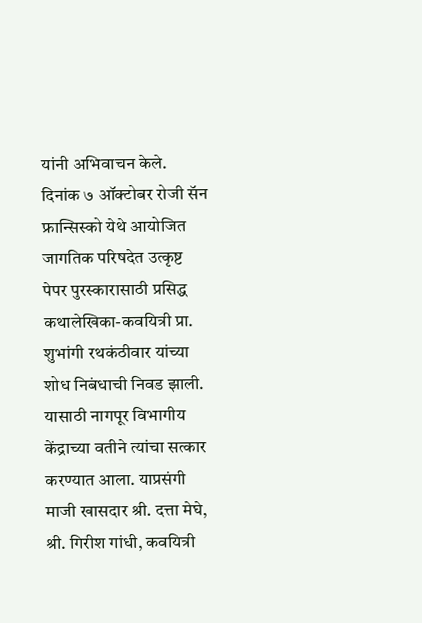यांनी अभिवाचन केले. दिनांक ७ ऑक्टोबर रोजी सॅन फ्रान्सिस्को येथे आयोजित जागतिक परिषदेत उत्कृष्ट पेपर पुरस्कारासाठी प्रसिद्ध कथालेखिका-कवयित्री प्रा. शुभांगी रथकंठीवार यांच्या शोध निबंधाची निवड झाली. यासाठी नागपूर विभागीय केंद्राच्या वतीने त्यांचा सत्कार करण्यात आला. याप्रसंगी माजी खासदार श्री. दत्ता मेघे, श्री. गिरीश गांधी, कवयित्री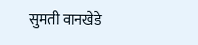सुमती वानखेडे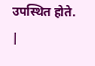उपस्थित होते.
|